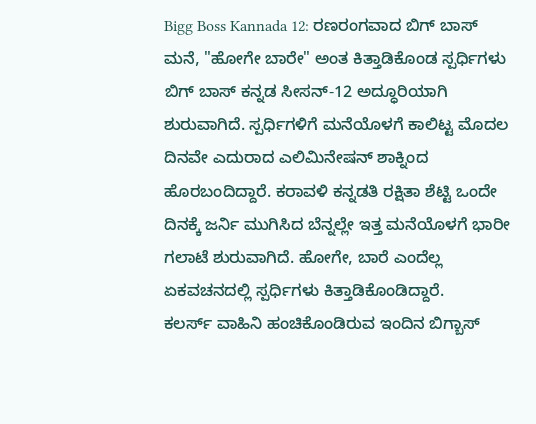Bigg Boss Kannada 12: ರಣರಂಗವಾದ ಬಿಗ್ ಬಾಸ್ ಮನೆ, "ಹೋಗೇ ಬಾರೇ" ಅಂತ ಕಿತ್ತಾಡಿಕೊಂಡ ಸ್ಪರ್ಧಿಗಳು
ಬಿಗ್ ಬಾಸ್ ಕನ್ನಡ ಸೀಸನ್-12 ಅದ್ಧೂರಿಯಾಗಿ ಶುರುವಾಗಿದೆ. ಸ್ಪರ್ಧಿಗಳಿಗೆ ಮನೆಯೊಳಗೆ ಕಾಲಿಟ್ಟ ಮೊದಲ ದಿನವೇ ಎದುರಾದ ಎಲಿಮಿನೇಷನ್ ಶಾಕ್ನಿಂದ ಹೊರಬಂದಿದ್ದಾರೆ. ಕರಾವಳಿ ಕನ್ನಡತಿ ರಕ್ಷಿತಾ ಶೆಟ್ಟಿ ಒಂದೇ ದಿನಕ್ಕೆ ಜರ್ನಿ ಮುಗಿಸಿದ ಬೆನ್ನಲ್ಲೇ ಇತ್ತ ಮನೆಯೊಳಗೆ ಭಾರೀ ಗಲಾಟೆ ಶುರುವಾಗಿದೆ. ಹೋಗೇ, ಬಾರೆ ಎಂದೆಲ್ಲ ಏಕವಚನದಲ್ಲಿ ಸ್ಪರ್ಧಿಗಳು ಕಿತ್ತಾಡಿಕೊಂಡಿದ್ದಾರೆ.
ಕಲರ್ಸ್ ವಾಹಿನಿ ಹಂಚಿಕೊಂಡಿರುವ ಇಂದಿನ ಬಿಗ್ಬಾಸ್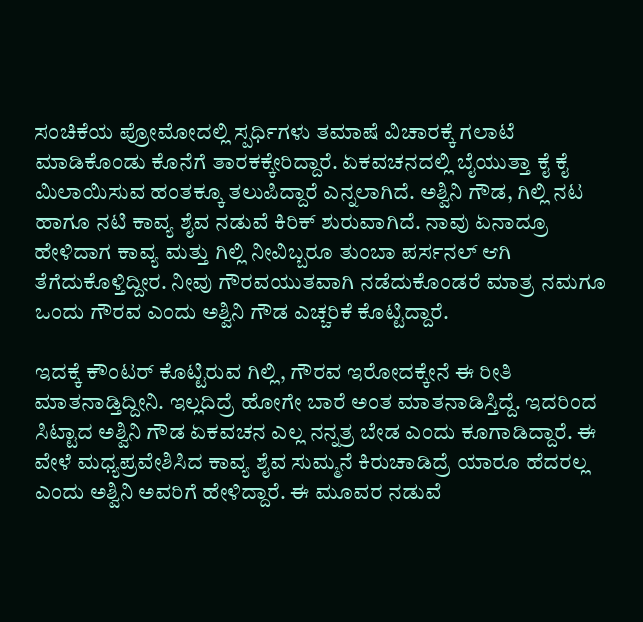ಸಂಚಿಕೆಯ ಪ್ರೋಮೋದಲ್ಲಿ ಸ್ಪರ್ಧಿಗಳು ತಮಾಷೆ ವಿಚಾರಕ್ಕೆ ಗಲಾಟೆ ಮಾಡಿಕೊಂಡು ಕೊನೆಗೆ ತಾರಕಕ್ಕೇರಿದ್ದಾರೆ. ಏಕವಚನದಲ್ಲಿ ಬೈಯುತ್ತಾ ಕೈ ಕೈ ಮಿಲಾಯಿಸುವ ಹಂತಕ್ಕೂ ತಲುಪಿದ್ದಾರೆ ಎನ್ನಲಾಗಿದೆ. ಅಶ್ವಿನಿ ಗೌಡ, ಗಿಲ್ಲಿ ನಟ ಹಾಗೂ ನಟಿ ಕಾವ್ಯ ಶೈವ ನಡುವೆ ಕಿರಿಕ್ ಶುರುವಾಗಿದೆ. ನಾವು ಏನಾದ್ರೂ ಹೇಳಿದಾಗ ಕಾವ್ಯ ಮತ್ತು ಗಿಲ್ಲಿ ನೀವಿಬ್ಬರೂ ತುಂಬಾ ಪರ್ಸನಲ್ ಆಗಿ ತೆಗೆದುಕೊಳ್ತಿದ್ದೀರ. ನೀವು ಗೌರವಯುತವಾಗಿ ನಡೆದುಕೊಂಡರೆ ಮಾತ್ರ ನಮಗೂ ಒಂದು ಗೌರವ ಎಂದು ಅಶ್ವಿನಿ ಗೌಡ ಎಚ್ಚರಿಕೆ ಕೊಟ್ಟಿದ್ದಾರೆ.

ಇದಕ್ಕೆ ಕೌಂಟರ್ ಕೊಟ್ಟಿರುವ ಗಿಲ್ಲಿ, ಗೌರವ ಇರೋದಕ್ಕೇನೆ ಈ ರೀತಿ ಮಾತನಾಡ್ತಿದ್ದೀನಿ. ಇಲ್ಲದಿದ್ರೆ ಹೋಗೇ ಬಾರೆ ಅಂತ ಮಾತನಾಡಿಸ್ತಿದ್ದೆ. ಇದರಿಂದ ಸಿಟ್ಟಾದ ಅಶ್ವಿನಿ ಗೌಡ ಏಕವಚನ ಎಲ್ಲ ನನ್ನತ್ರ ಬೇಡ ಎಂದು ಕೂಗಾಡಿದ್ದಾರೆ. ಈ ವೇಳೆ ಮಧ್ಯಪ್ರವೇಶಿಸಿದ ಕಾವ್ಯ ಶೈವ ಸುಮ್ಮನೆ ಕಿರುಚಾಡಿದ್ರೆ ಯಾರೂ ಹೆದರಲ್ಲ ಎಂದು ಅಶ್ವಿನಿ ಅವರಿಗೆ ಹೇಳಿದ್ದಾರೆ. ಈ ಮೂವರ ನಡುವೆ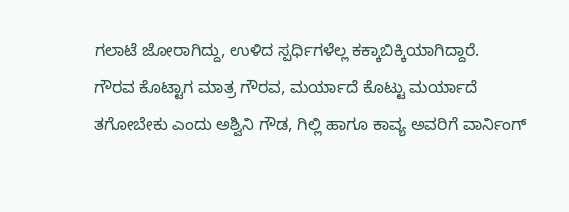ಗಲಾಟೆ ಜೋರಾಗಿದ್ದು, ಉಳಿದ ಸ್ಪರ್ಧಿಗಳೆಲ್ಲ ಕಕ್ಕಾಬಿಕ್ಕಿಯಾಗಿದ್ದಾರೆ.
ಗೌರವ ಕೊಟ್ಟಾಗ ಮಾತ್ರ ಗೌರವ, ಮರ್ಯಾದೆ ಕೊಟ್ಟು ಮರ್ಯಾದೆ ತಗೋಬೇಕು ಎಂದು ಅಶ್ವಿನಿ ಗೌಡ, ಗಿಲ್ಲಿ ಹಾಗೂ ಕಾವ್ಯ ಅವರಿಗೆ ವಾರ್ನಿಂಗ್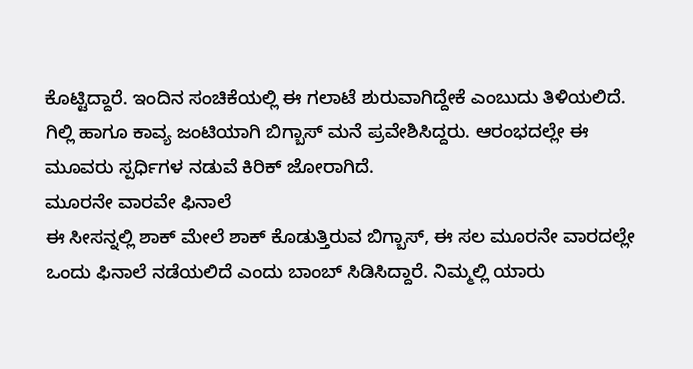ಕೊಟ್ಟಿದ್ದಾರೆ. ಇಂದಿನ ಸಂಚಿಕೆಯಲ್ಲಿ ಈ ಗಲಾಟೆ ಶುರುವಾಗಿದ್ದೇಕೆ ಎಂಬುದು ತಿಳಿಯಲಿದೆ. ಗಿಲ್ಲಿ ಹಾಗೂ ಕಾವ್ಯ ಜಂಟಿಯಾಗಿ ಬಿಗ್ಬಾಸ್ ಮನೆ ಪ್ರವೇಶಿಸಿದ್ದರು. ಆರಂಭದಲ್ಲೇ ಈ ಮೂವರು ಸ್ಪರ್ಧಿಗಳ ನಡುವೆ ಕಿರಿಕ್ ಜೋರಾಗಿದೆ.
ಮೂರನೇ ವಾರವೇ ಫಿನಾಲೆ
ಈ ಸೀಸನ್ನಲ್ಲಿ ಶಾಕ್ ಮೇಲೆ ಶಾಕ್ ಕೊಡುತ್ತಿರುವ ಬಿಗ್ಬಾಸ್, ಈ ಸಲ ಮೂರನೇ ವಾರದಲ್ಲೇ ಒಂದು ಫಿನಾಲೆ ನಡೆಯಲಿದೆ ಎಂದು ಬಾಂಬ್ ಸಿಡಿಸಿದ್ದಾರೆ. ನಿಮ್ಮಲ್ಲಿ ಯಾರು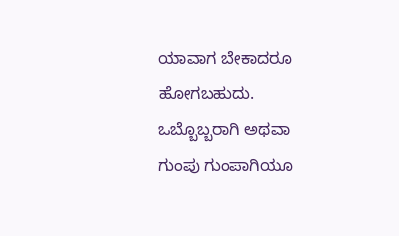ಯಾವಾಗ ಬೇಕಾದರೂ ಹೋಗಬಹುದು. ಒಬ್ಬೊಬ್ಬರಾಗಿ ಅಥವಾ ಗುಂಪು ಗುಂಪಾಗಿಯೂ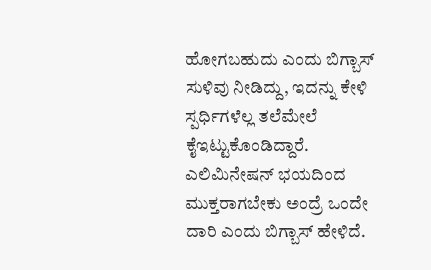ಹೋಗಬಹುದು ಎಂದು ಬಿಗ್ಬಾಸ್ ಸುಳಿವು ನೀಡಿದ್ದು, ಇದನ್ನು ಕೇಳಿ ಸ್ಪರ್ಧಿಗಳೆಲ್ಲ ತಲೆಮೇಲೆ ಕೈಇಟ್ಟುಕೊಂಡಿದ್ದಾರೆ. ಎಲಿಮಿನೇಷನ್ ಭಯದಿಂದ ಮುಕ್ತರಾಗಬೇಕು ಅಂದ್ರೆ ಒಂದೇ ದಾರಿ ಎಂದು ಬಿಗ್ಬಾಸ್ ಹೇಳಿದೆ.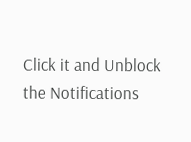Click it and Unblock the Notifications